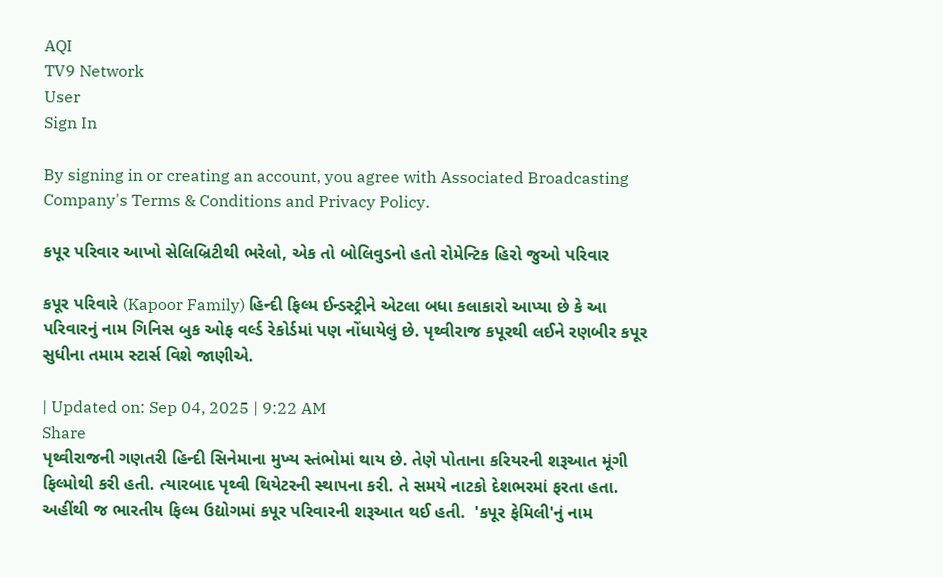AQI
TV9 Network
User
Sign In

By signing in or creating an account, you agree with Associated Broadcasting Company's Terms & Conditions and Privacy Policy.

કપૂર પરિવાર આખો સેલિબ્રિટીથી ભરેલો, એક તો બોલિવુડનો હતો રોમેન્ટિક હિરો જુઓ પરિવાર

કપૂર પરિવારે (Kapoor Family) હિન્દી ફિલ્મ ઈન્ડસ્ટ્રીને એટલા બધા કલાકારો આપ્યા છે કે આ પરિવારનું નામ ગિનિસ બુક ઓફ વર્લ્ડ રેકોર્ડમાં પણ નોંધાયેલું છે. પૃથ્વીરાજ કપૂરથી લઈને રણબીર કપૂર સુધીના તમામ સ્ટાર્સ વિશે જાણીએ.

| Updated on: Sep 04, 2025 | 9:22 AM
Share
પૃથ્વીરાજની ગણતરી હિન્દી સિનેમાના મુખ્ય સ્તંભોમાં થાય છે. તેણે પોતાના કરિયરની શરૂઆત મૂંગી ફિલ્મોથી કરી હતી. ત્યારબાદ પૃથ્વી થિયેટરની સ્થાપના કરી. તે સમયે નાટકો દેશભરમાં ફરતા હતા. અહીંથી જ ભારતીય ફિલ્મ ઉદ્યોગમાં કપૂર પરિવારની શરૂઆત થઈ હતી.  'કપૂર ફેમિલી'નું નામ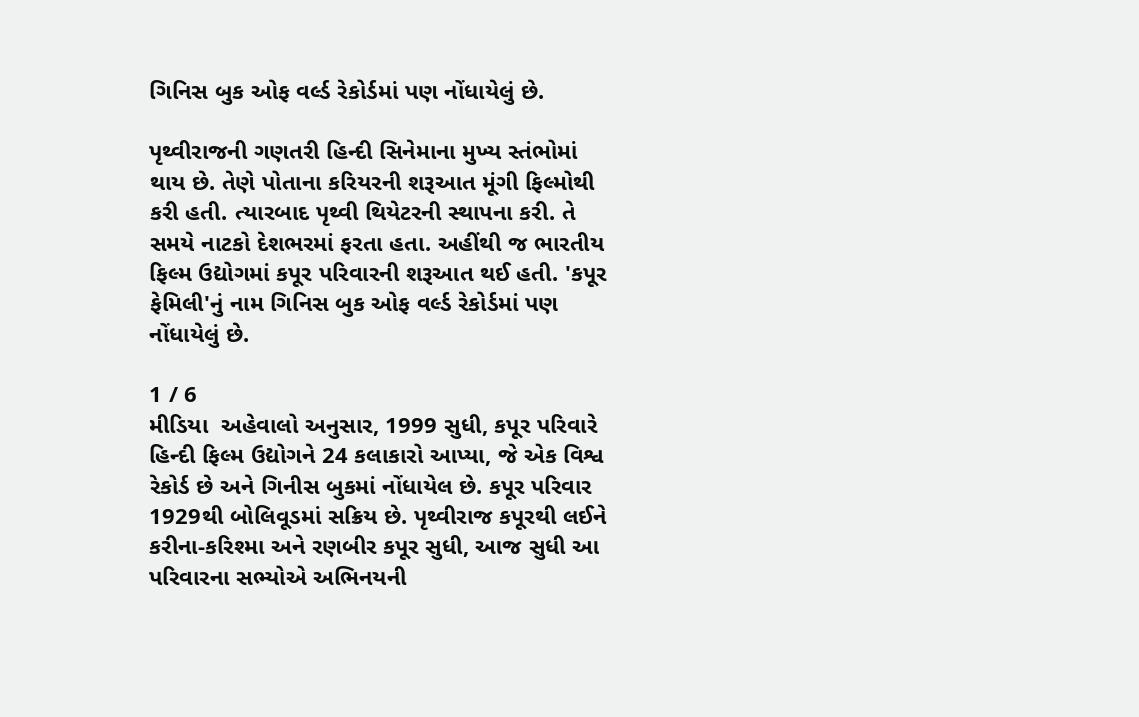ગિનિસ બુક ઓફ વર્લ્ડ રેકોર્ડમાં પણ નોંધાયેલું છે.

પૃથ્વીરાજની ગણતરી હિન્દી સિનેમાના મુખ્ય સ્તંભોમાં થાય છે. તેણે પોતાના કરિયરની શરૂઆત મૂંગી ફિલ્મોથી કરી હતી. ત્યારબાદ પૃથ્વી થિયેટરની સ્થાપના કરી. તે સમયે નાટકો દેશભરમાં ફરતા હતા. અહીંથી જ ભારતીય ફિલ્મ ઉદ્યોગમાં કપૂર પરિવારની શરૂઆત થઈ હતી. 'કપૂર ફેમિલી'નું નામ ગિનિસ બુક ઓફ વર્લ્ડ રેકોર્ડમાં પણ નોંધાયેલું છે.

1 / 6
મીડિયા  અહેવાલો અનુસાર, 1999 સુધી, કપૂર પરિવારે હિન્દી ફિલ્મ ઉદ્યોગને 24 કલાકારો આપ્યા, જે એક વિશ્વ રેકોર્ડ છે અને ગિનીસ બુકમાં નોંધાયેલ છે. કપૂર પરિવાર 1929થી બોલિવૂડમાં સક્રિય છે. પૃથ્વીરાજ કપૂરથી લઈને કરીના-કરિશ્મા અને રણબીર કપૂર સુધી, આજ સુધી આ પરિવારના સભ્યોએ અભિનયની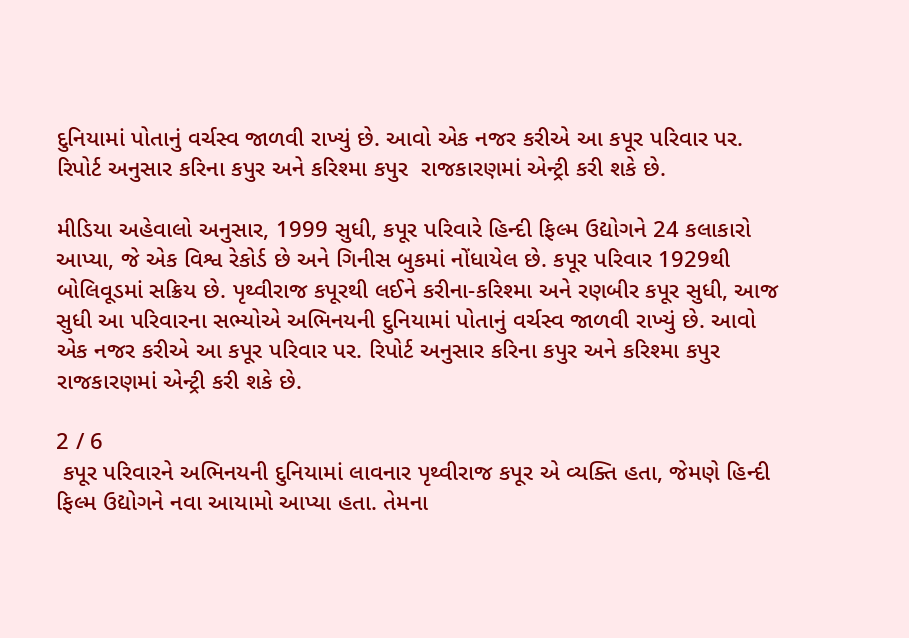દુનિયામાં પોતાનું વર્ચસ્વ જાળવી રાખ્યું છે. આવો એક નજર કરીએ આ કપૂર પરિવાર પર.  રિપોર્ટ અનુસાર કરિના કપુર અને કરિશ્મા કપુર  રાજકારણમાં એન્ટ્રી કરી શકે છે.

મીડિયા અહેવાલો અનુસાર, 1999 સુધી, કપૂર પરિવારે હિન્દી ફિલ્મ ઉદ્યોગને 24 કલાકારો આપ્યા, જે એક વિશ્વ રેકોર્ડ છે અને ગિનીસ બુકમાં નોંધાયેલ છે. કપૂર પરિવાર 1929થી બોલિવૂડમાં સક્રિય છે. પૃથ્વીરાજ કપૂરથી લઈને કરીના-કરિશ્મા અને રણબીર કપૂર સુધી, આજ સુધી આ પરિવારના સભ્યોએ અભિનયની દુનિયામાં પોતાનું વર્ચસ્વ જાળવી રાખ્યું છે. આવો એક નજર કરીએ આ કપૂર પરિવાર પર. રિપોર્ટ અનુસાર કરિના કપુર અને કરિશ્મા કપુર રાજકારણમાં એન્ટ્રી કરી શકે છે.

2 / 6
 કપૂર પરિવારને અભિનયની દુનિયામાં લાવનાર પૃથ્વીરાજ કપૂર એ વ્યક્તિ હતા, જેમણે હિન્દી ફિલ્મ ઉદ્યોગને નવા આયામો આપ્યા હતા. તેમના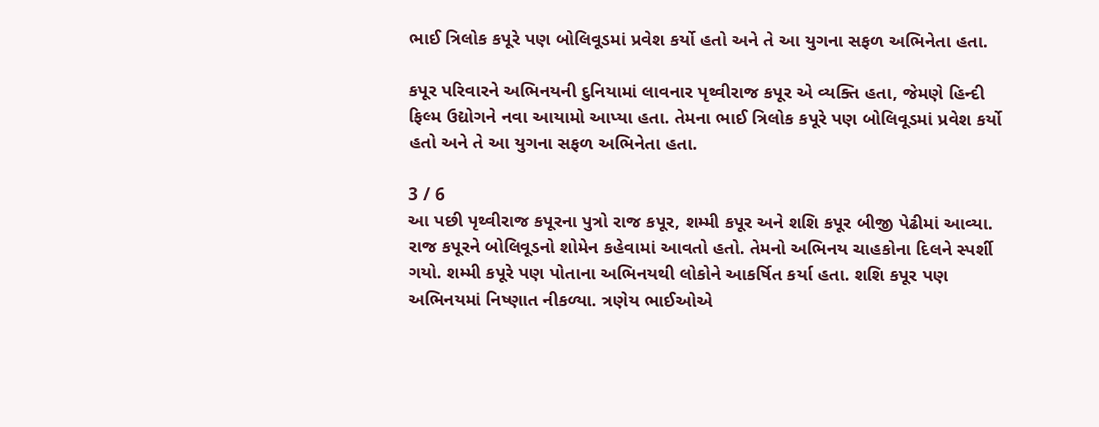ભાઈ ત્રિલોક કપૂરે પણ બોલિવૂડમાં પ્રવેશ કર્યો હતો અને તે આ યુગના સફળ અભિનેતા હતા.

કપૂર પરિવારને અભિનયની દુનિયામાં લાવનાર પૃથ્વીરાજ કપૂર એ વ્યક્તિ હતા, જેમણે હિન્દી ફિલ્મ ઉદ્યોગને નવા આયામો આપ્યા હતા. તેમના ભાઈ ત્રિલોક કપૂરે પણ બોલિવૂડમાં પ્રવેશ કર્યો હતો અને તે આ યુગના સફળ અભિનેતા હતા.

3 / 6
આ પછી પૃથ્વીરાજ કપૂરના પુત્રો રાજ કપૂર, શમ્મી કપૂર અને શશિ કપૂર બીજી પેઢીમાં આવ્યા. રાજ કપૂરને બોલિવૂડનો શોમેન કહેવામાં આવતો હતો. તેમનો અભિનય ચાહકોના દિલને સ્પર્શી ગયો. શમ્મી કપૂરે પણ પોતાના અભિનયથી લોકોને આકર્ષિત કર્યા હતા. શશિ કપૂર પણ અભિનયમાં નિષ્ણાત નીકળ્યા. ત્રણેય ભાઈઓએ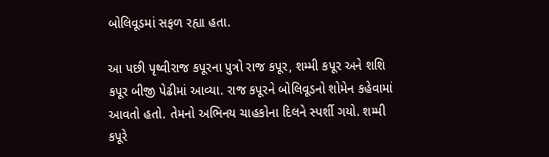બોલિવૂડમાં સફળ રહ્યા હતા.

આ પછી પૃથ્વીરાજ કપૂરના પુત્રો રાજ કપૂર, શમ્મી કપૂર અને શશિ કપૂર બીજી પેઢીમાં આવ્યા. રાજ કપૂરને બોલિવૂડનો શોમેન કહેવામાં આવતો હતો. તેમનો અભિનય ચાહકોના દિલને સ્પર્શી ગયો. શમ્મી કપૂરે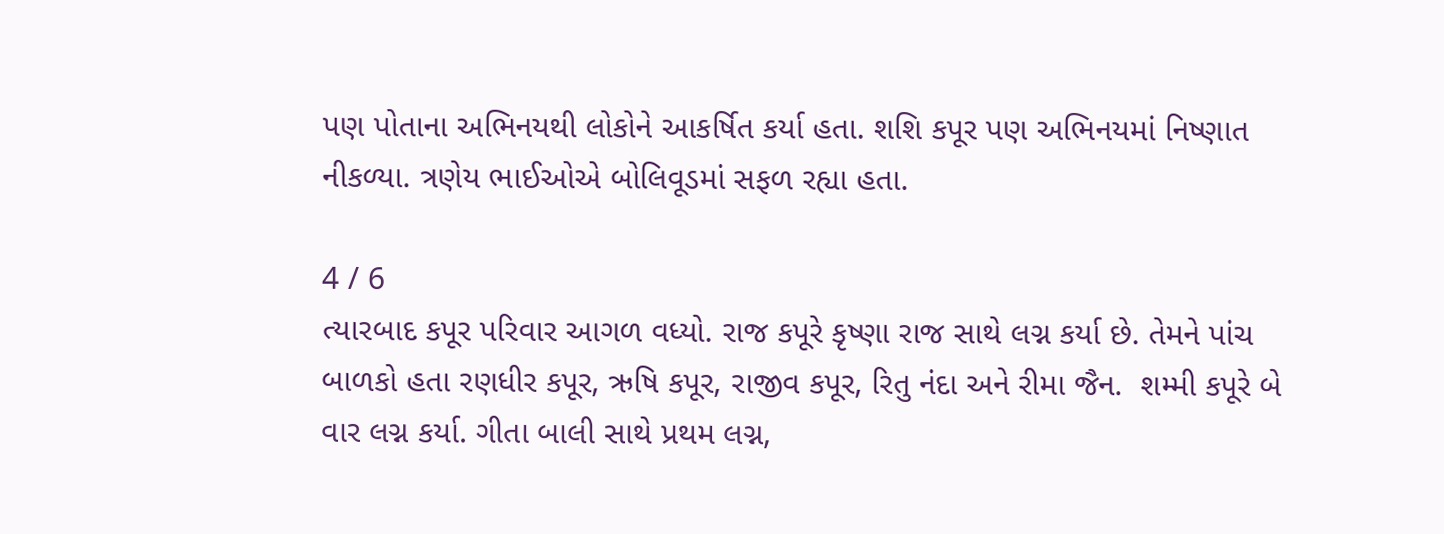પણ પોતાના અભિનયથી લોકોને આકર્ષિત કર્યા હતા. શશિ કપૂર પણ અભિનયમાં નિષ્ણાત નીકળ્યા. ત્રણેય ભાઈઓએ બોલિવૂડમાં સફળ રહ્યા હતા.

4 / 6
ત્યારબાદ કપૂર પરિવાર આગળ વધ્યો. રાજ કપૂરે કૃષ્ણા રાજ સાથે લગ્ન કર્યા છે. તેમને પાંચ બાળકો હતા રણધીર કપૂર, ઋષિ કપૂર, રાજીવ કપૂર, રિતુ નંદા અને રીમા જૈન.  શમ્મી કપૂરે બે વાર લગ્ન કર્યા. ગીતા બાલી સાથે પ્રથમ લગ્ન,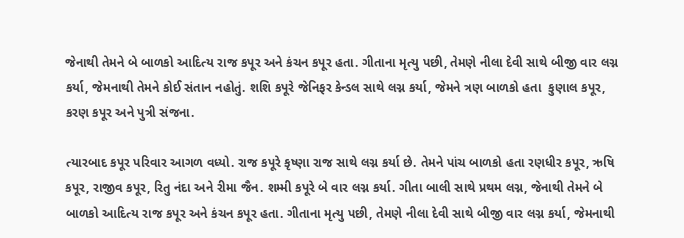જેનાથી તેમને બે બાળકો આદિત્ય રાજ કપૂર અને કંચન કપૂર હતા. ગીતાના મૃત્યુ પછી, તેમણે નીલા દેવી સાથે બીજી વાર લગ્ન કર્યા, જેમનાથી તેમને કોઈ સંતાન નહોતું. શશિ કપૂરે જેનિફર કેન્ડલ સાથે લગ્ન કર્યા, જેમને ત્રણ બાળકો હતા  કુણાલ કપૂર, કરણ કપૂર અને પુત્રી સંજના.

ત્યારબાદ કપૂર પરિવાર આગળ વધ્યો. રાજ કપૂરે કૃષ્ણા રાજ સાથે લગ્ન કર્યા છે. તેમને પાંચ બાળકો હતા રણધીર કપૂર, ઋષિ કપૂર, રાજીવ કપૂર, રિતુ નંદા અને રીમા જૈન. શમ્મી કપૂરે બે વાર લગ્ન કર્યા. ગીતા બાલી સાથે પ્રથમ લગ્ન, જેનાથી તેમને બે બાળકો આદિત્ય રાજ કપૂર અને કંચન કપૂર હતા. ગીતાના મૃત્યુ પછી, તેમણે નીલા દેવી સાથે બીજી વાર લગ્ન કર્યા, જેમનાથી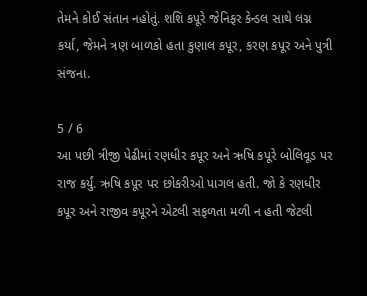તેમને કોઈ સંતાન નહોતું. શશિ કપૂરે જેનિફર કેન્ડલ સાથે લગ્ન કર્યા, જેમને ત્રણ બાળકો હતા કુણાલ કપૂર, કરણ કપૂર અને પુત્રી સંજના.

5 / 6
આ પછી ત્રીજી પેઢીમાં રણધીર કપૂર અને ઋષિ કપૂરે બોલિવૂડ પર રાજ કર્યું. ઋષિ કપૂર પર છોકરીઓ પાગલ હતી. જો કે રણધીર કપૂર અને રાજીવ કપૂરને એટલી સફળતા મળી ન હતી જેટલી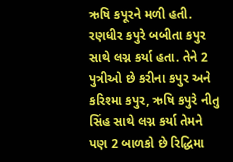ઋષિ કપૂરને મળી હતી. રણધીર કપુરે બબીતા કપુર સાથે લગ્ન કર્યા હતા. તેને 2 પુત્રીઓ છે કરીના કપુર અને કરિશ્મા કપુર, ઋષિ કપુરે નીતુ સિંહ સાથે લગ્ન કર્યા તેમને પણ 2 બાળકો છે રિદ્ધિમા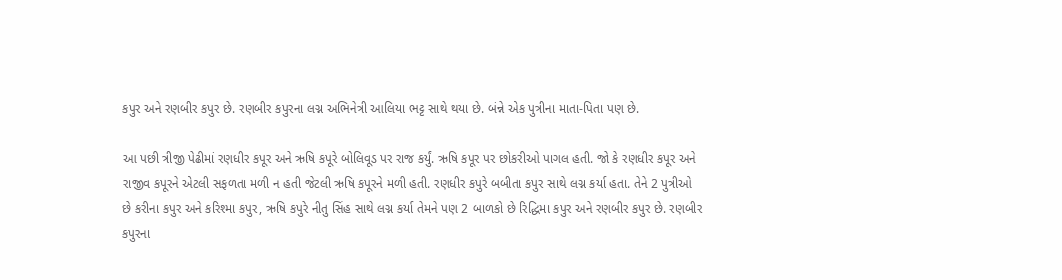કપુર અને રણબીર કપુર છે. રણબીર કપુરના લગ્ન અભિનેત્રી આલિયા ભટ્ટ સાથે થયા છે. બંન્ને એક પુત્રીના માતા-પિતા પણ છે.

આ પછી ત્રીજી પેઢીમાં રણધીર કપૂર અને ઋષિ કપૂરે બોલિવૂડ પર રાજ કર્યું. ઋષિ કપૂર પર છોકરીઓ પાગલ હતી. જો કે રણધીર કપૂર અને રાજીવ કપૂરને એટલી સફળતા મળી ન હતી જેટલી ઋષિ કપૂરને મળી હતી. રણધીર કપુરે બબીતા કપુર સાથે લગ્ન કર્યા હતા. તેને 2 પુત્રીઓ છે કરીના કપુર અને કરિશ્મા કપુર, ઋષિ કપુરે નીતુ સિંહ સાથે લગ્ન કર્યા તેમને પણ 2 બાળકો છે રિદ્ધિમા કપુર અને રણબીર કપુર છે. રણબીર કપુરના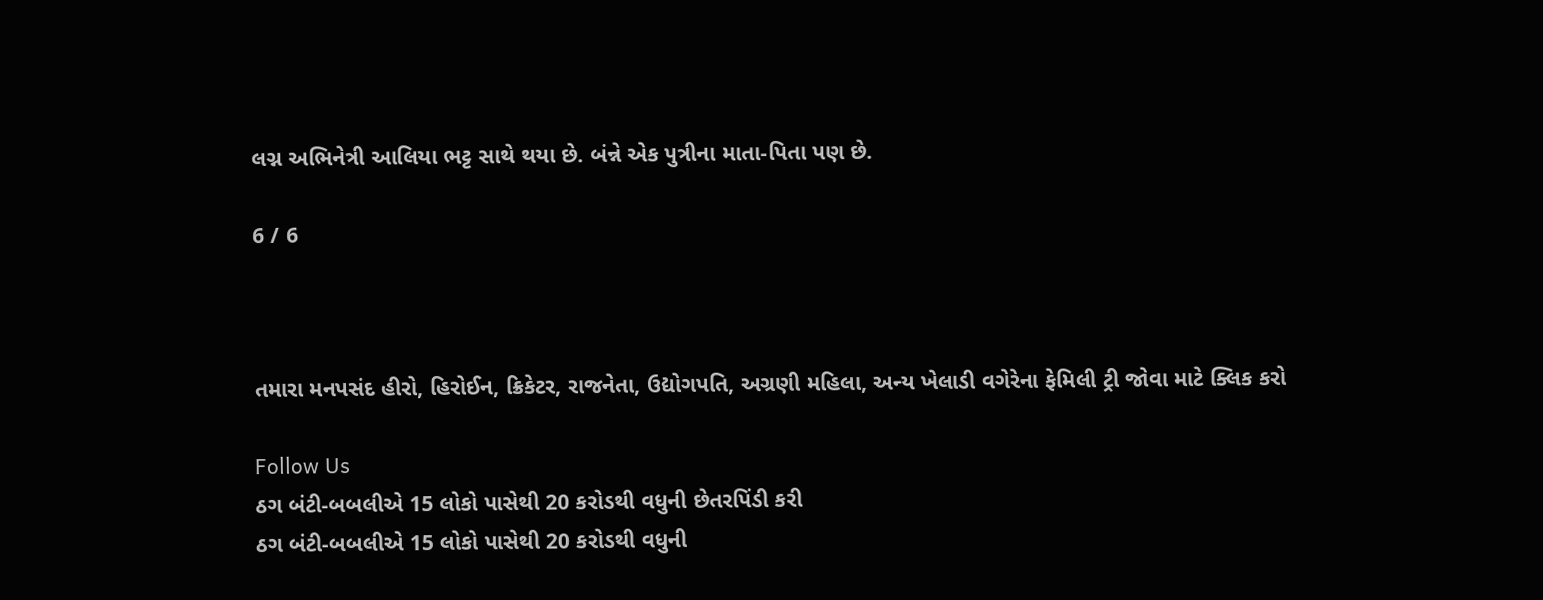લગ્ન અભિનેત્રી આલિયા ભટ્ટ સાથે થયા છે. બંન્ને એક પુત્રીના માતા-પિતા પણ છે.

6 / 6



તમારા મનપસંદ હીરો, હિરોઈન, ક્રિકેટર, રાજનેતા, ઉદ્યોગપતિ, અગ્રણી મહિલા, અન્ય ખેલાડી વગેરેના ફેમિલી ટ્રી જોવા માટે ક્લિક કરો

Follow Us
ઠગ બંટી-બબલીએ 15 લોકો પાસેથી 20 કરોડથી વધુની છેતરપિંડી કરી
ઠગ બંટી-બબલીએ 15 લોકો પાસેથી 20 કરોડથી વધુની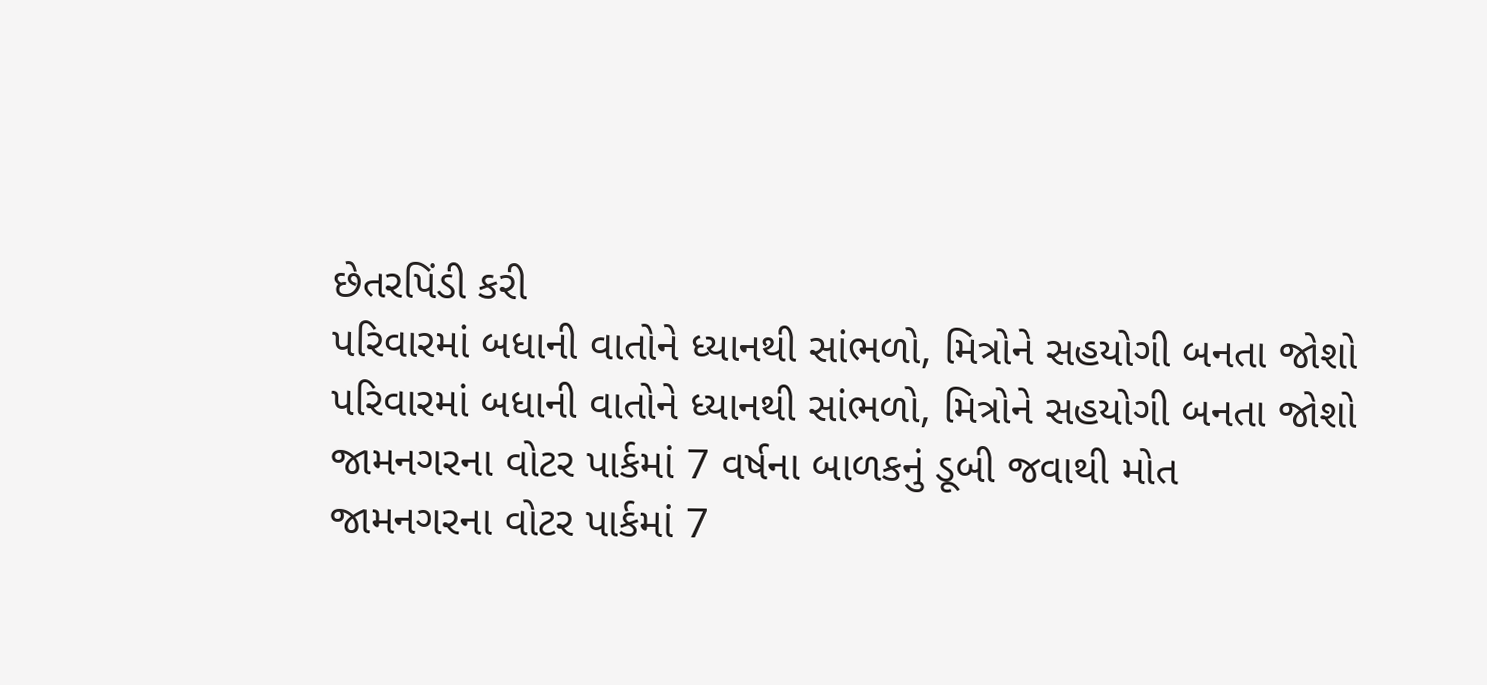છેતરપિંડી કરી
પરિવારમાં બધાની વાતોને ધ્યાનથી સાંભળો, મિત્રોને સહયોગી બનતા જોશો
પરિવારમાં બધાની વાતોને ધ્યાનથી સાંભળો, મિત્રોને સહયોગી બનતા જોશો
જામનગરના વોટર પાર્કમાં 7 વર્ષના બાળકનું ડૂબી જવાથી મોત
જામનગરના વોટર પાર્કમાં 7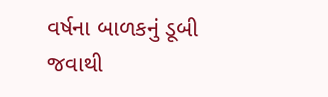વર્ષના બાળકનું ડૂબી જવાથી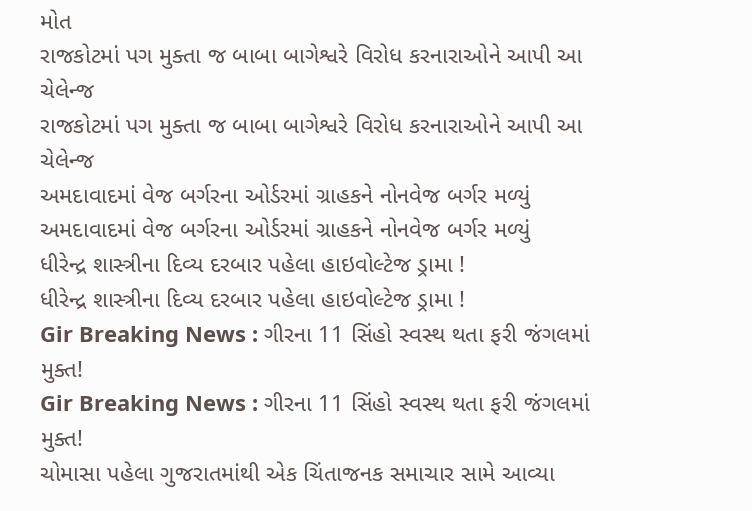મોત
રાજકોટમાં પગ મુક્તા જ બાબા બાગેશ્વરે વિરોધ કરનારાઓને આપી આ ચેલેન્જ
રાજકોટમાં પગ મુક્તા જ બાબા બાગેશ્વરે વિરોધ કરનારાઓને આપી આ ચેલેન્જ
અમદાવાદમાં વેજ બર્ગરના ઓર્ડરમાં ગ્રાહકને નોનવેજ બર્ગર મળ્યું
અમદાવાદમાં વેજ બર્ગરના ઓર્ડરમાં ગ્રાહકને નોનવેજ બર્ગર મળ્યું
ધીરેન્દ્ર શાસ્ત્રીના દિવ્ય દરબાર પહેલા હાઇવોલ્ટેજ ડ્રામા !
ધીરેન્દ્ર શાસ્ત્રીના દિવ્ય દરબાર પહેલા હાઇવોલ્ટેજ ડ્રામા !
Gir Breaking News : ગીરના 11 સિંહો સ્વસ્થ થતા ફરી જંગલમાં મુક્ત!
Gir Breaking News : ગીરના 11 સિંહો સ્વસ્થ થતા ફરી જંગલમાં મુક્ત!
ચોમાસા પહેલા ગુજરાતમાંથી એક ચિંતાજનક સમાચાર સામે આવ્યા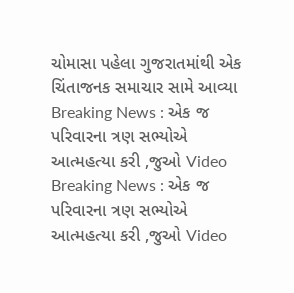ચોમાસા પહેલા ગુજરાતમાંથી એક ચિંતાજનક સમાચાર સામે આવ્યા
Breaking News : એક જ પરિવારના ત્રણ સભ્યોએ આત્મહત્યા કરી ,જુઓ Video
Breaking News : એક જ પરિવારના ત્રણ સભ્યોએ આત્મહત્યા કરી ,જુઓ Video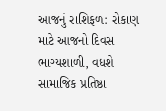આજનું રાશિફળ: રોકાણ માટે આજનો દિવસ ભાગ્યશાળી, વધશે સામાજિક પ્રતિષ્ઠા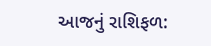આજનું રાશિફળ: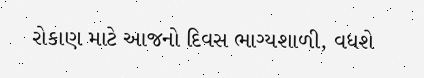રોકાણ માટે આજનો દિવસ ભાગ્યશાળી, વધશે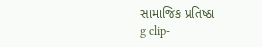સામાજિક પ્રતિષ્ઠા
g clip-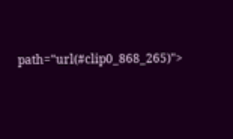path="url(#clip0_868_265)">